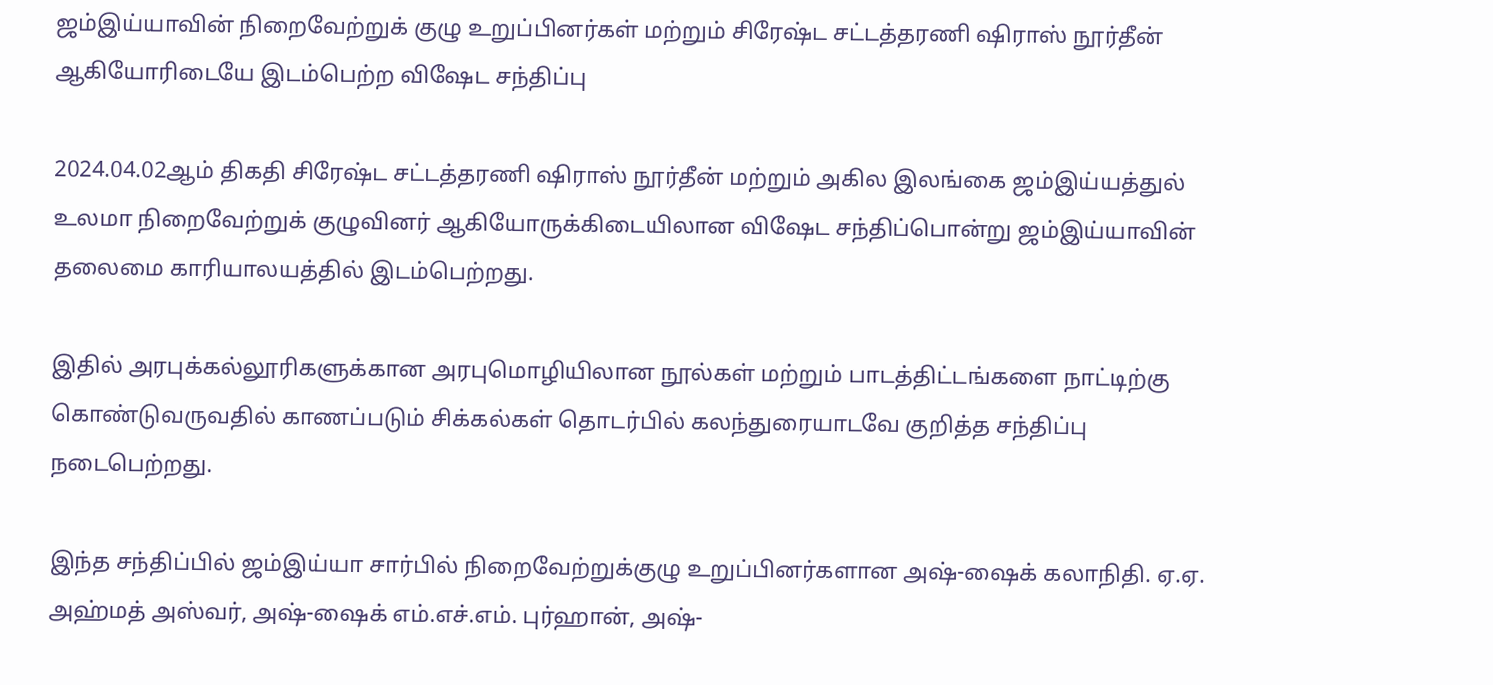ஜம்இய்யாவின் நிறைவேற்றுக் குழு உறுப்பினர்கள் மற்றும் சிரேஷ்ட சட்டத்தரணி ஷிராஸ் நூர்தீன் ஆகியோரிடையே இடம்பெற்ற விஷேட சந்திப்பு

2024.04.02ஆம் திகதி சிரேஷ்ட சட்டத்தரணி ஷிராஸ் நூர்தீன் மற்றும் அகில இலங்கை ஜம்இய்யத்துல் உலமா நிறைவேற்றுக் குழுவினர் ஆகியோருக்கிடையிலான விஷேட சந்திப்பொன்று ஜம்இய்யாவின் தலைமை காரியாலயத்தில் இடம்பெற்றது.

இதில் அரபுக்கல்லூரிகளுக்கான அரபுமொழியிலான நூல்கள் மற்றும் பாடத்திட்டங்களை நாட்டிற்கு கொண்டுவருவதில் காணப்படும் சிக்கல்கள் தொடர்பில் கலந்துரையாடவே குறித்த சந்திப்பு நடைபெற்றது.

இந்த சந்திப்பில் ஜம்இய்யா சார்பில் நிறைவேற்றுக்குழு உறுப்பினர்களான அஷ்-ஷைக் கலாநிதி. ஏ.ஏ. அஹ்மத் அஸ்வர், அஷ்-ஷைக் எம்.எச்.எம். புர்ஹான், அஷ்-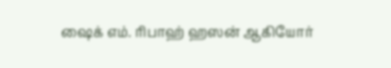ஷைக் எம். ரிபாஹ் ஹஸன் ஆகியோர்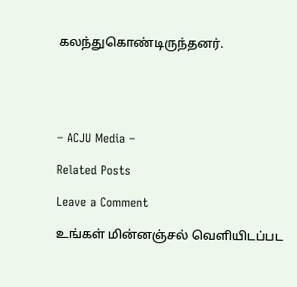கலந்துகொண்டிருந்தனர்.





– ACJU Media –

Related Posts

Leave a Comment

உங்கள் மின்னஞ்சல் வௌியிடப்பட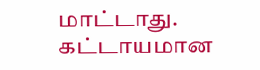மாட்டாது. கட்டாயமான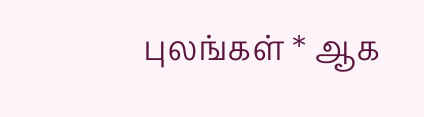புலங்கள் * ஆக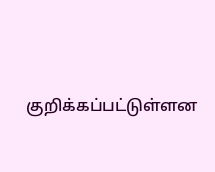குறிக்கப்பட்டுள்ளன